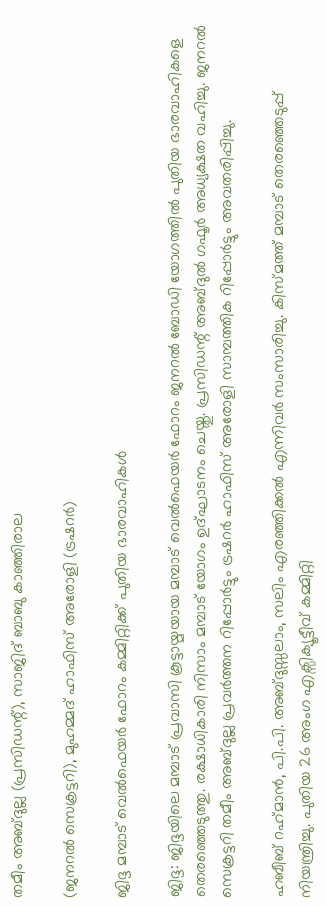തമീം അബ്ദുല്ല (പ്രസിഡന്റ്), സാജിദ് ബാബു കാഞ്ഞിരാല

(ജനറൽ സെക്രട്ടറി), മുഹമ്മദ് ഹാഫിസ് അരോളി (ട്രഷറർ)

ജിദ്ദ മമ്പാട് വെൽഫെയർ ഫോറം കമ്മിറ്റിക്ക് പുതിയ ഭാരവാഹികൾ

ജിദ്ദ: ജിദ്ദയിലെ മമ്പാട് പ്രവാസി കൂട്ടായ്മയായ മമ്പാട് വെൽഫെയർ ഫോറം ജനറൽ ബോഡി യോഗത്തിൽ പുതിയ ഭാരവാഹികളെ തെരഞ്ഞെടുത്തു. രക്ഷാധികാരി നിസാം മമ്പാട് യോഗം ഉദ്ഘാടനം ചെയ്തു. പ്രസിഡന്റ് അബ്ദുൽ ഗഫൂർ അധ്യക്ഷത വഹിച്ചു. ജനറൽ സെക്രട്ടറി തമീം അബ്ദുല്ല പ്രവർത്തന റിപ്പോർട്ടും ട്രഷറർ ഹാഫിസ് അരോളി സാമ്പത്തിക റിപ്പോർട്ടും അവതരിപ്പിച്ചു.

ഹബീബ് റഹ്‌മാൻ, പി.പി. അബ്ദുസ്സലാം, സലിം എരഞ്ഞിക്കൽ എന്നിവർ സംസാരിച്ചു. കിസ്മത്ത് മമ്പാട് തെരഞ്ഞെടുപ്പ് നിയന്ത്രിച്ചു. പുതിയ 26 അംഗ എക്സിക്യൂട്ടീവ് കമ്മിറ്റി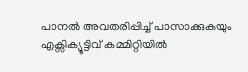പാനൽ അവതരിപ്പിച്ച് പാസാക്കുകയും എക്സിക്യൂട്ടിവ് കമ്മിറ്റിയിൽ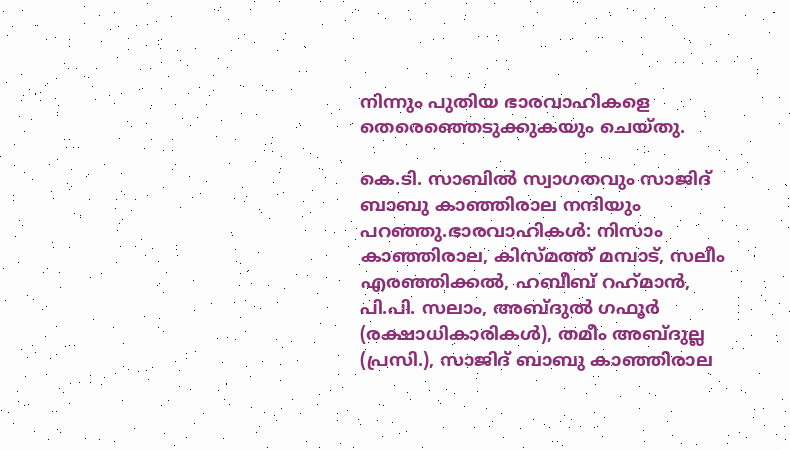നിന്നും പുതിയ ഭാരവാഹികളെ തെരെഞ്ഞെടുക്കുകയും ചെയ്തു.

കെ.ടി. സാബിൽ സ്വാഗതവും സാജിദ് ബാബു കാഞ്ഞിരാല നന്ദിയും പറഞ്ഞു.ഭാരവാഹികൾ: നിസാം കാഞ്ഞിരാല, കിസ്മത്ത് മമ്പാട്, സലീം എരഞ്ഞിക്കൽ, ഹബീബ് റഹ്‌മാൻ, പി.പി. സലാം, അബ്ദുൽ ഗഫൂർ (രക്ഷാധികാരികൾ), തമീം അബ്ദുല്ല (പ്രസി.), സാജിദ് ബാബു കാഞ്ഞിരാല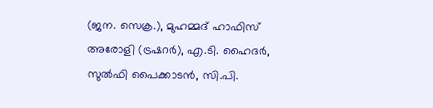(ജന. സെക്ര.), മുഹമ്മദ് ഹാഫിസ് അരോളി (ട്രഷറർ), എ.ടി. ഹൈദർ, സുൽഫി പൈക്കാടൻ, സി.പി.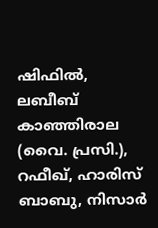ഷിഫിൽ, ലബീബ് കാഞ്ഞിരാല (വൈ. പ്രസി.), റഫീഖ്, ഹാരിസ് ബാബു, നിസാർ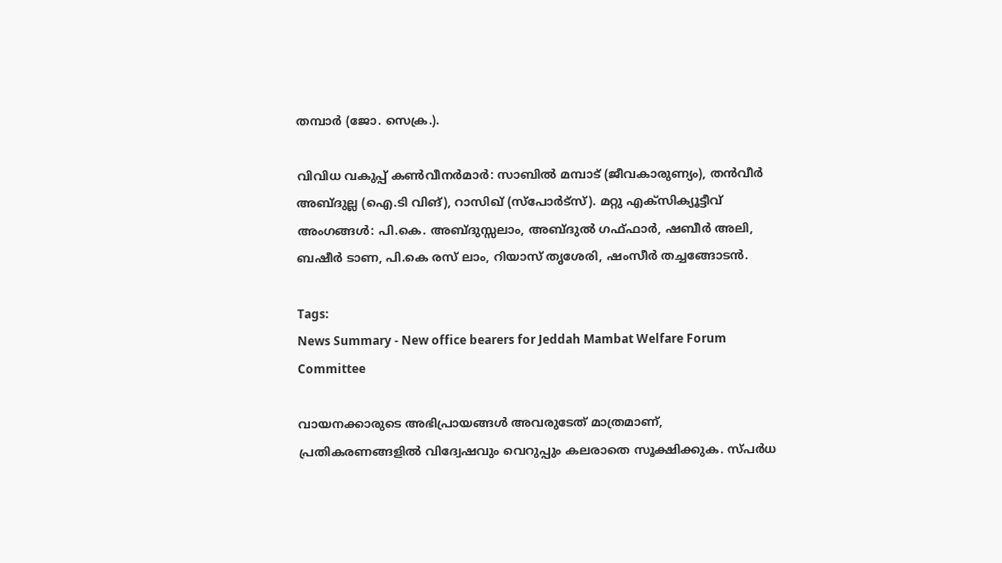തമ്പാർ (ജോ. സെക്ര.).

വിവിധ വകുപ്പ് കൺവീനർമാർ: സാബിൽ മമ്പാട് (ജീവകാരുണ്യം), തൻവീർ അബ്ദുല്ല (ഐ.ടി വിങ്), റാസിഖ് (സ്പോർട്സ്). മറ്റു എക്സിക്യൂട്ടീവ് അംഗങ്ങൾ: പി.കെ. അബ്ദുസ്സലാം, അബ്ദുൽ ഗഫ്ഫാർ, ഷബീർ അലി, ബഷീർ ടാണ, പി.കെ രസ് ലാം, റിയാസ് തൃശേരി, ഷംസീർ തച്ചങ്ങോടൻ.

Tags:
News Summary - New office bearers for Jeddah Mambat Welfare Forum Committee

വായനക്കാരുടെ അഭിപ്രായങ്ങള്‍ അവരുടേത് മാത്രമാണ്, പ്രതികരണങ്ങളിൽ വിദ്വേഷവും വെറുപ്പും കലരാതെ സൂക്ഷിക്കുക. സ്പർധ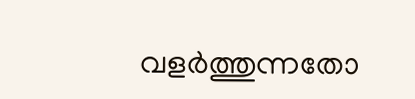വളർത്തുന്നതോ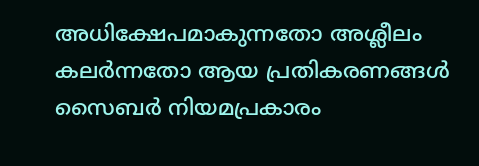അധിക്ഷേപമാകുന്നതോ അശ്ലീലം കലർന്നതോ ആയ പ്രതികരണങ്ങൾ സൈബർ നിയമപ്രകാരം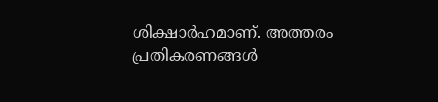ശിക്ഷാർഹമാണ്. അത്തരം പ്രതികരണങ്ങൾ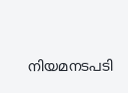നിയമനടപടി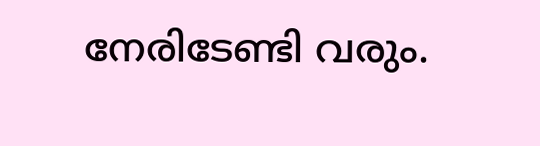നേരിടേണ്ടി വരും.